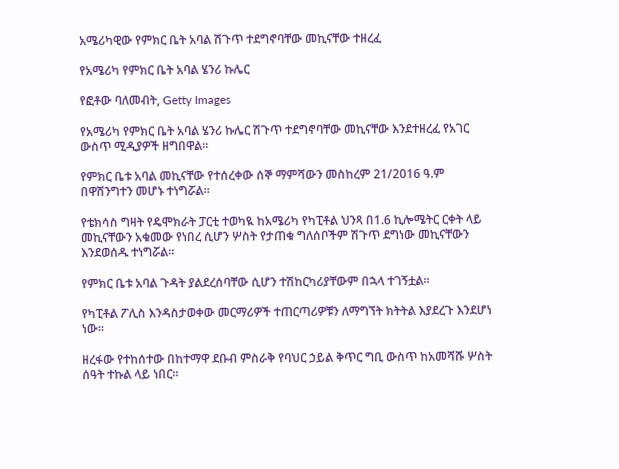አሜሪካዊው የምክር ቤት አባል ሽጉጥ ተደግኖባቸው መኪናቸው ተዘረፈ

የአሜሪካ የምክር ቤት አባል ሄንሪ ኩሌር

የፎቶው ባለመብት, Getty Images

የአሜሪካ የምክር ቤት አባል ሄንሪ ኩሌር ሽጉጥ ተደግኖባቸው መኪናቸው እንደተዘረፈ የአገር ውስጥ ሚዲያዎች ዘግበዋል።

የምክር ቤቱ አባል መኪናቸው የተሰረቀው ሰኞ ማምሻውን መስከረም 21/2016 ዓ.ም በዋሸንግተን መሆኑ ተነግሯል።

የቴክሳስ ግዛት የዴሞክራት ፓርቲ ተወካዪ ከአሜሪካ የካፒቶል ህንጻ በ1.6 ኪሎሜትር ርቀት ላይ መኪናቸውን አቁመው የነበረ ሲሆን ሦስት የታጠቁ ግለሰቦችም ሽጉጥ ደግነው መኪናቸውን እንደወሰዱ ተነግሯል።

የምክር ቤቱ አባል ጉዳት ያልደረሰባቸው ሲሆን ተሽከርካሪያቸውም በኋላ ተገኝቷል።

የካፒቶል ፖሊስ እንዳስታወቀው መርማሪዎች ተጠርጣሪዎቹን ለማግኘት ክትትል እያደረጉ እንደሆነ ነው።

ዘረፋው የተከሰተው በከተማዋ ደቡብ ምስራቅ የባህር ኃይል ቅጥር ግቢ ውስጥ ከአመሻሹ ሦስት ሰዓት ተኩል ላይ ነበር።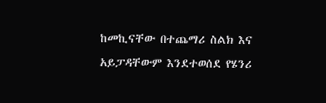ከመኪናቸው በተጨማሪ ስልክ እና አይፓዳቸውም እንደተወሰደ የሄንሪ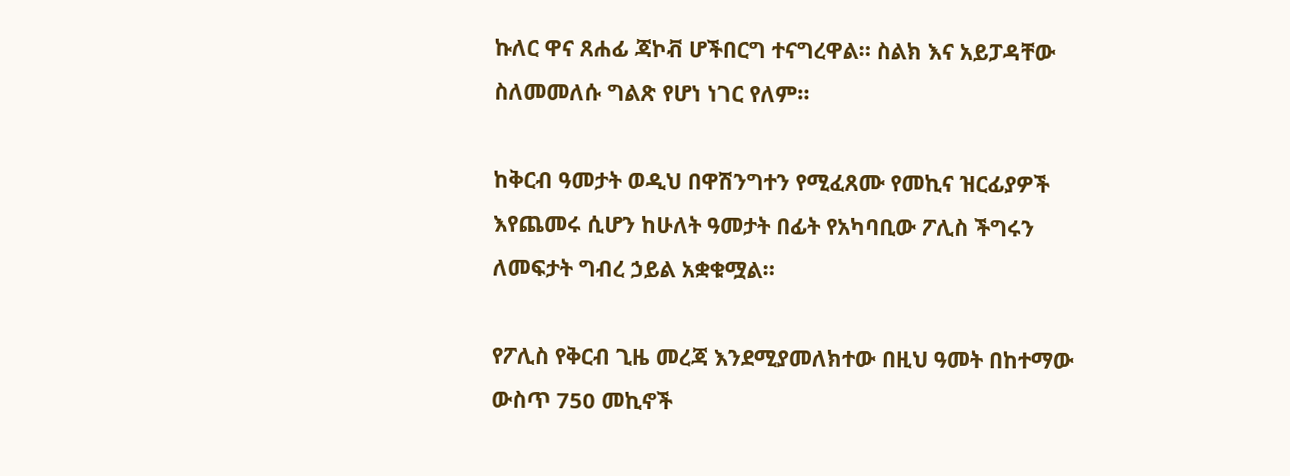ኩለር ዋና ጸሐፊ ጃኮቭ ሆችበርግ ተናግረዋል። ስልክ እና አይፓዳቸው ስለመመለሱ ግልጽ የሆነ ነገር የለም።

ከቅርብ ዓመታት ወዲህ በዋሽንግተን የሚፈጸሙ የመኪና ዝርፊያዎች እየጨመሩ ሲሆን ከሁለት ዓመታት በፊት የአካባቢው ፖሊስ ችግሩን ለመፍታት ግብረ ኃይል አቋቁሟል።

የፖሊስ የቅርብ ጊዜ መረጃ እንደሚያመለክተው በዚህ ዓመት በከተማው ውስጥ 750 መኪኖች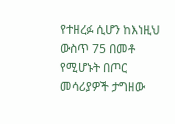የተዘረፉ ሲሆን ከእነዚህ ውስጥ 75 በመቶ የሚሆኑት በጦር መሳሪያዎች ታግዘው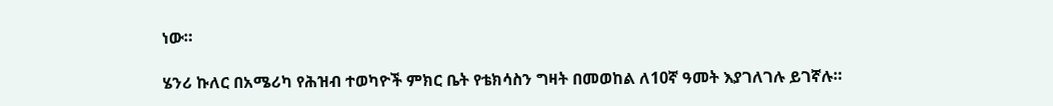ነው።

ሄንሪ ኩለር በአሜሪካ የሕዝብ ተወካዮች ምክር ቤት የቴክሳስን ግዛት በመወከል ለ10ኛ ዓመት እያገለገሉ ይገኛሉ።